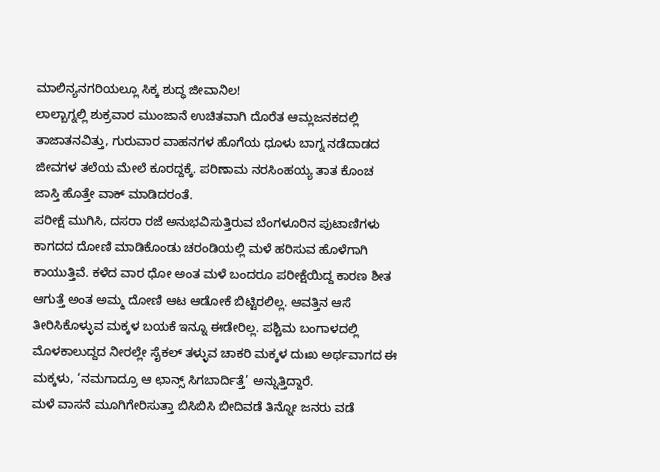ಮಾಲಿನ್ಯನಗರಿಯಲ್ಲೂ ಸಿಕ್ಕ ಶುದ್ಧ ಜೀವಾನಿಲ!
ಲಾಲ್ಬಾಗ್ನಲ್ಲಿ ಶುಕ್ರವಾರ ಮುಂಜಾನೆ ಉಚಿತವಾಗಿ ದೊರೆತ ಆಮ್ಲಜನಕದಲ್ಲಿ ತಾಜಾತನವಿತ್ತು, ಗುರುವಾರ ವಾಹನಗಳ ಹೊಗೆಯ ಧೂಳು ಬಾಗ್ನ ನಡೆದಾಡದ ಜೀವಗಳ ತಲೆಯ ಮೇಲೆ ಕೂರದ್ದಕ್ಕೆ. ಪರಿಣಾಮ ನರಸಿಂಹಯ್ಯ ತಾತ ಕೊಂಚ ಜಾಸ್ತಿ ಹೊತ್ತೇ ವಾಕ್ ಮಾಡಿದರಂತೆ.
ಪರೀಕ್ಷೆ ಮುಗಿಸಿ, ದಸರಾ ರಜೆ ಅನುಭವಿಸುತ್ತಿರುವ ಬೆಂಗಳೂರಿನ ಪುಟಾಣಿಗಳು ಕಾಗದದ ದೋಣಿ ಮಾಡಿಕೊಂಡು ಚರಂಡಿಯಲ್ಲಿ ಮಳೆ ಹರಿಸುವ ಹೊಳೆಗಾಗಿ ಕಾಯುತ್ತಿವೆ. ಕಳೆದ ವಾರ ಧೋ ಅಂತ ಮಳೆ ಬಂದರೂ ಪರೀಕ್ಷೆಯಿದ್ದ ಕಾರಣ ಶೀತ ಆಗುತ್ತೆ ಅಂತ ಅಮ್ಮ ದೋಣಿ ಆಟ ಆಡೋಕೆ ಬಿಟ್ಟಿರಲಿಲ್ಲ. ಆವತ್ತಿನ ಆಸೆ ತೀರಿಸಿಕೊಳ್ಳುವ ಮಕ್ಕಳ ಬಯಕೆ ಇನ್ನೂ ಈಡೇರಿಲ್ಲ. ಪಶ್ಚಿಮ ಬಂಗಾಳದಲ್ಲಿ ಮೊಳಕಾಲುದ್ದದ ನೀರಲ್ಲೇ ಸೈಕಲ್ ತಳ್ಳುವ ಚಾಕರಿ ಮಕ್ಕಳ ದುಃಖ ಅರ್ಥವಾಗದ ಈ ಮಕ್ಕಳು, ‘ನಮಗಾದ್ರೂ ಆ ಛಾನ್ಸ್ ಸಿಗಬಾರ್ದಿತ್ತೆ’ ಅನ್ನುತ್ತಿದ್ದಾರೆ.
ಮಳೆ ವಾಸನೆ ಮೂಗಿಗೇರಿಸುತ್ತಾ ಬಿಸಿಬಿಸಿ ಬೀದಿವಡೆ ತಿನ್ನೋ ಜನರು ವಡೆ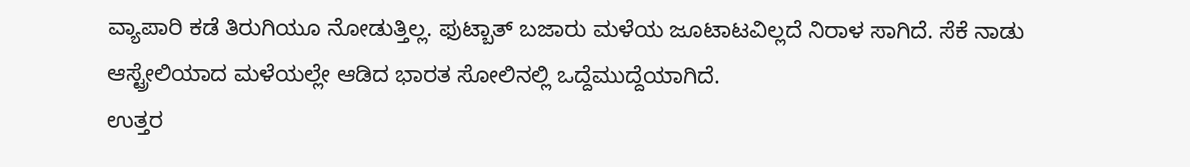ವ್ಯಾಪಾರಿ ಕಡೆ ತಿರುಗಿಯೂ ನೋಡುತ್ತಿಲ್ಲ. ಫುಟ್ಬಾತ್ ಬಜಾರು ಮಳೆಯ ಜೂಟಾಟವಿಲ್ಲದೆ ನಿರಾಳ ಸಾಗಿದೆ. ಸೆಕೆ ನಾಡು ಆಸ್ಟ್ರೇಲಿಯಾದ ಮಳೆಯಲ್ಲೇ ಆಡಿದ ಭಾರತ ಸೋಲಿನಲ್ಲಿ ಒದ್ದೆಮುದ್ದೆಯಾಗಿದೆ.
ಉತ್ತರ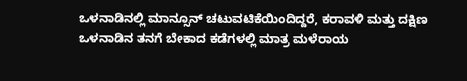ಒಳನಾಡಿನಲ್ಲಿ ಮಾನ್ಸೂನ್ ಚಟುವಟಿಕೆಯಿಂದಿದ್ದರೆ, ಕರಾವಳಿ ಮತ್ತು ದಕ್ಷಿಣ ಒಳನಾಡಿನ ತನಗೆ ಬೇಕಾದ ಕಡೆಗಳಲ್ಲಿ ಮಾತ್ರ ಮಳೆರಾಯ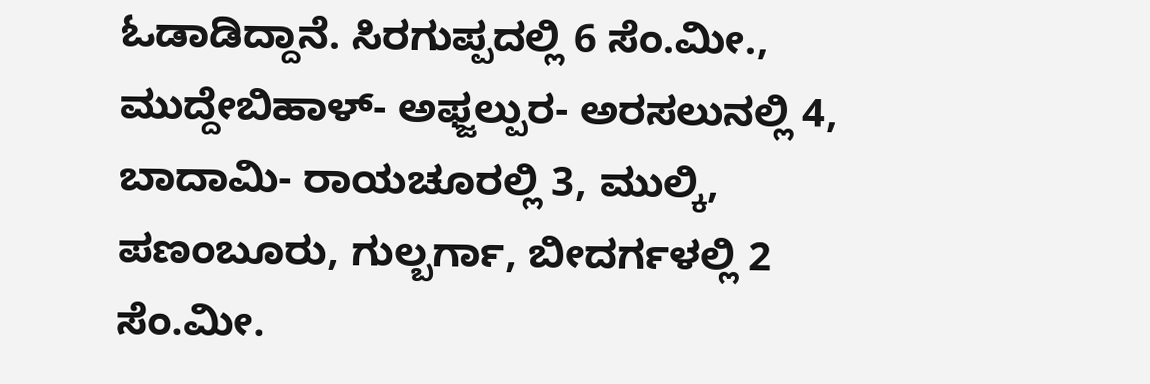ಓಡಾಡಿದ್ದಾನೆ. ಸಿರಗುಪ್ಪದಲ್ಲಿ 6 ಸೆಂ.ಮೀ., ಮುದ್ದೇಬಿಹಾಳ್- ಅಫ್ಜಲ್ಪುರ- ಅರಸಲುನಲ್ಲಿ 4, ಬಾದಾಮಿ- ರಾಯಚೂರಲ್ಲಿ 3, ಮುಲ್ಕಿ, ಪಣಂಬೂರು, ಗುಲ್ಬರ್ಗಾ, ಬೀದರ್ಗಳಲ್ಲಿ 2 ಸೆಂ.ಮೀ.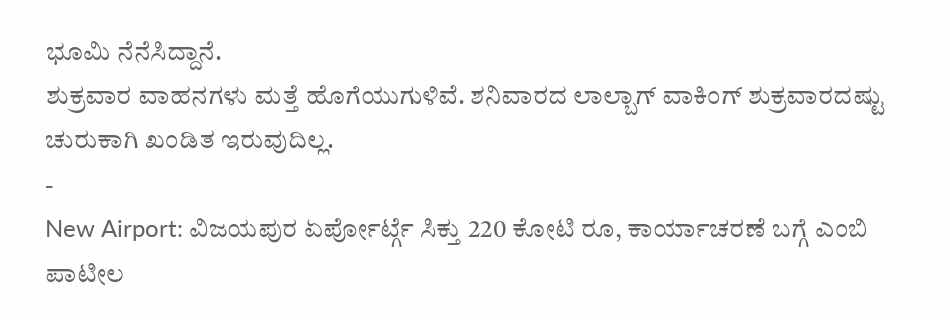ಭೂಮಿ ನೆನೆಸಿದ್ದಾನೆ.
ಶುಕ್ರವಾರ ವಾಹನಗಳು ಮತ್ತೆ ಹೊಗೆಯುಗುಳಿವೆ. ಶನಿವಾರದ ಲಾಲ್ಬಾಗ್ ವಾಕಿಂಗ್ ಶುಕ್ರವಾರದಷ್ಟು ಚುರುಕಾಗಿ ಖಂಡಿತ ಇರುವುದಿಲ್ಲ.
-
New Airport: ವಿಜಯಪುರ ಏರ್ಪೋರ್ಟ್ಗೆ ಸಿಕ್ತು 220 ಕೋಟಿ ರೂ, ಕಾರ್ಯಾಚರಣೆ ಬಗ್ಗೆ ಎಂಬಿ ಪಾಟೀಲ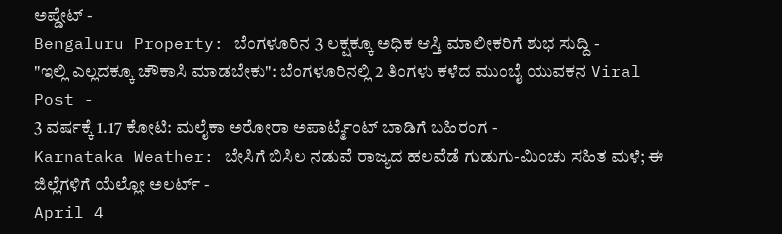ಅಪ್ಡೇಟ್ -
Bengaluru Property: ಬೆಂಗಳೂರಿನ 3 ಲಕ್ಷಕ್ಕೂ ಅಧಿಕ ಆಸ್ತಿ ಮಾಲೀಕರಿಗೆ ಶುಭ ಸುದ್ದಿ -
"ಇಲ್ಲಿ ಎಲ್ಲದಕ್ಕೂ ಚೌಕಾಸಿ ಮಾಡಬೇಕು": ಬೆಂಗಳೂರಿನಲ್ಲಿ 2 ತಿಂಗಳು ಕಳೆದ ಮುಂಬೈ ಯುವಕನ Viral Post -
3 ವರ್ಷಕ್ಕೆ 1.17 ಕೋಟಿ: ಮಲೈಕಾ ಅರೋರಾ ಅಪಾರ್ಟ್ಮೆಂಟ್ ಬಾಡಿಗೆ ಬಹಿರಂಗ -
Karnataka Weather: ಬೇಸಿಗೆ ಬಿಸಿಲ ನಡುವೆ ರಾಜ್ಯದ ಹಲವೆಡೆ ಗುಡುಗು-ಮಿಂಚು ಸಹಿತ ಮಳೆ; ಈ ಜಿಲ್ಲೆಗಳಿಗೆ ಯೆಲ್ಲೋ ಅಲರ್ಟ್ -
April 4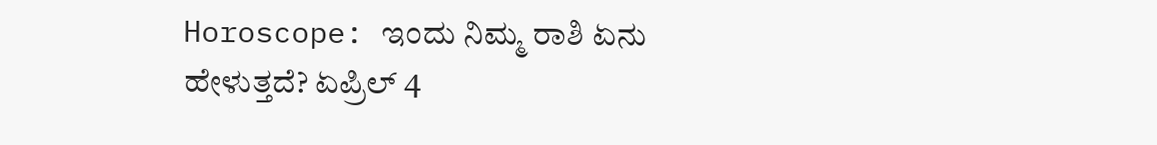Horoscope: ಇಂದು ನಿಮ್ಮ ರಾಶಿ ಏನು ಹೇಳುತ್ತದೆ? ಏಪ್ರಿಲ್ 4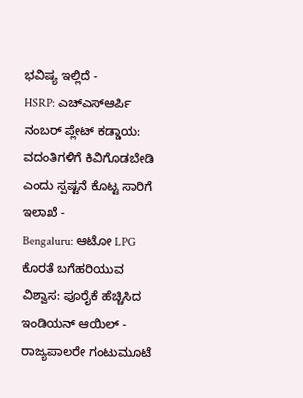ಭವಿಷ್ಯ ಇಲ್ಲಿದೆ -
HSRP: ಎಚ್ಎಸ್ಆರ್ಪಿ ನಂಬರ್ ಪ್ಲೇಟ್ ಕಡ್ಡಾಯ: ವದಂತಿಗಳಿಗೆ ಕಿವಿಗೊಡಬೇಡಿ ಎಂದು ಸ್ಪಷ್ಟನೆ ಕೊಟ್ಟ ಸಾರಿಗೆ ಇಲಾಖೆ -
Bengaluru: ಆಟೋ LPG ಕೊರತೆ ಬಗೆಹರಿಯುವ ವಿಶ್ವಾಸ: ಪೂರೈಕೆ ಹೆಚ್ಚಿಸಿದ ಇಂಡಿಯನ್ ಆಯಿಲ್ -
ರಾಜ್ಯಪಾಲರೇ ಗಂಟುಮೂಟೆ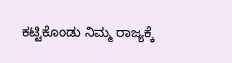ಕಟ್ಟಿಕೊಂಡು ನಿಮ್ಮ ರಾಜ್ಯಕ್ಕೆ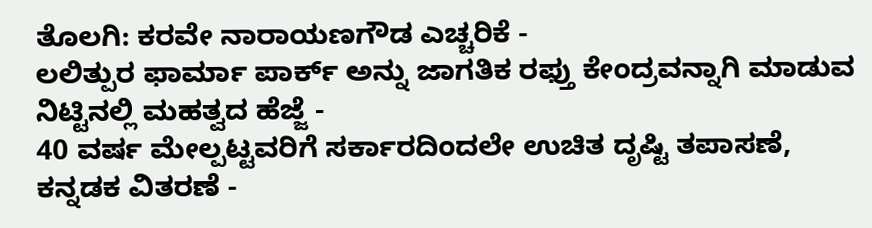ತೊಲಗಿ: ಕರವೇ ನಾರಾಯಣಗೌಡ ಎಚ್ಚರಿಕೆ -
ಲಲಿತ್ಪುರ ಫಾರ್ಮಾ ಪಾರ್ಕ್ ಅನ್ನು ಜಾಗತಿಕ ರಫ್ತು ಕೇಂದ್ರವನ್ನಾಗಿ ಮಾಡುವ ನಿಟ್ಟಿನಲ್ಲಿ ಮಹತ್ವದ ಹೆಜ್ಜೆ -
40 ವರ್ಷ ಮೇಲ್ಪಟ್ಟವರಿಗೆ ಸರ್ಕಾರದಿಂದಲೇ ಉಚಿತ ದೃಷ್ಟಿ ತಪಾಸಣೆ, ಕನ್ನಡಕ ವಿತರಣೆ -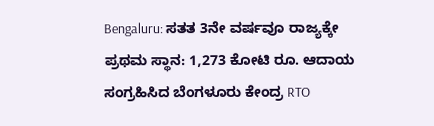Bengaluru: ಸತತ 3ನೇ ವರ್ಷವೂ ರಾಜ್ಯಕ್ಕೇ ಪ್ರಥಮ ಸ್ಥಾನ: 1,273 ಕೋಟಿ ರೂ. ಆದಾಯ ಸಂಗ್ರಹಿಸಿದ ಬೆಂಗಳೂರು ಕೇಂದ್ರ RTO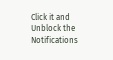Click it and Unblock the Notifications